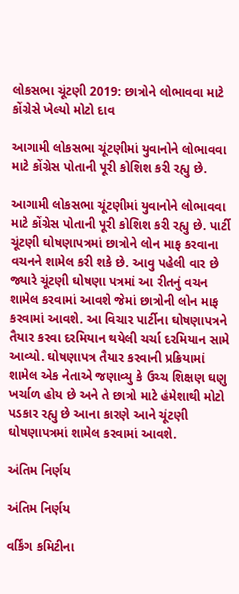લોકસભા ચૂંટણી 2019: છાત્રોને લોભાવવા માટે કોંગ્રેસે ખેલ્યો મોટો દાવ

આગામી લોકસભા ચૂંટણીમાં યુવાનોને લોભાવવા માટે કોંગ્રેસ પોતાની પૂરી કોશિશ કરી રહ્યુ છે.

આગામી લોકસભા ચૂંટણીમાં યુવાનોને લોભાવવા માટે કોંગ્રેસ પોતાની પૂરી કોશિશ કરી રહ્યુ છે. પાર્ટી ચૂંટણી ઘોષણાપત્રમાં છાત્રોને લોન માફ કરવાના વચનને શામેલ કરી શકે છે. આવુ પહેલી વાર છે જ્યારે ચૂંટણી ઘોષણા પત્રમાં આ રીતનું વચન શામેલ કરવામાં આવશે જેમાં છાત્રોની લોન માફ કરવામાં આવશે. આ વિચાર પાર્ટીના ઘોષણાપત્રને તૈયાર કરવા દરમિયાન થયેલી ચર્ચા દરમિયાન સામે આવ્યો. ઘોષણાપત્ર તૈયાર કરવાની પ્રક્રિયામાં શામેલ એક નેતાએ જણાવ્યુ કે ઉચ્ચ શિક્ષણ ઘણુ ખર્ચાળ હોય છે અને તે છાત્રો માટે હંમેશાથી મોટો પડકાર રહ્યુ છે આના કારણે આને ચૂંટણી ઘોષણાપત્રમાં શામેલ કરવામાં આવશે.

અંતિમ નિર્ણય

અંતિમ નિર્ણય

વર્કિંગ કમિટીના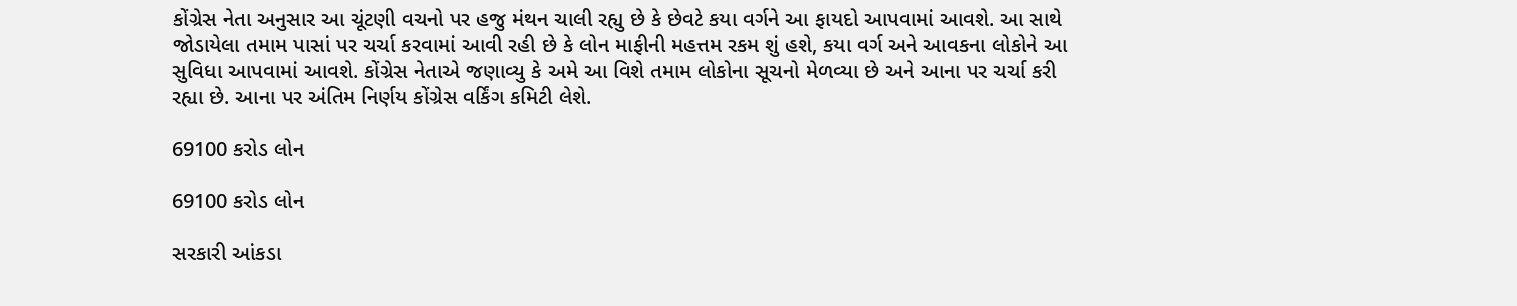કોંગ્રેસ નેતા અનુસાર આ ચૂંટણી વચનો પર હજુ મંથન ચાલી રહ્યુ છે કે છેવટે કયા વર્ગને આ ફાયદો આપવામાં આવશે. આ સાથે જોડાયેલા તમામ પાસાં પર ચર્ચા કરવામાં આવી રહી છે કે લોન માફીની મહત્તમ રકમ શું હશે, કયા વર્ગ અને આવકના લોકોને આ સુવિધા આપવામાં આવશે. કોંગ્રેસ નેતાએ જણાવ્યુ કે અમે આ વિશે તમામ લોકોના સૂચનો મેળવ્યા છે અને આના પર ચર્ચા કરી રહ્યા છે. આના પર અંતિમ નિર્ણય કોંગ્રેસ વર્કિંગ કમિટી લેશે.

69100 કરોડ લોન

69100 કરોડ લોન

સરકારી આંકડા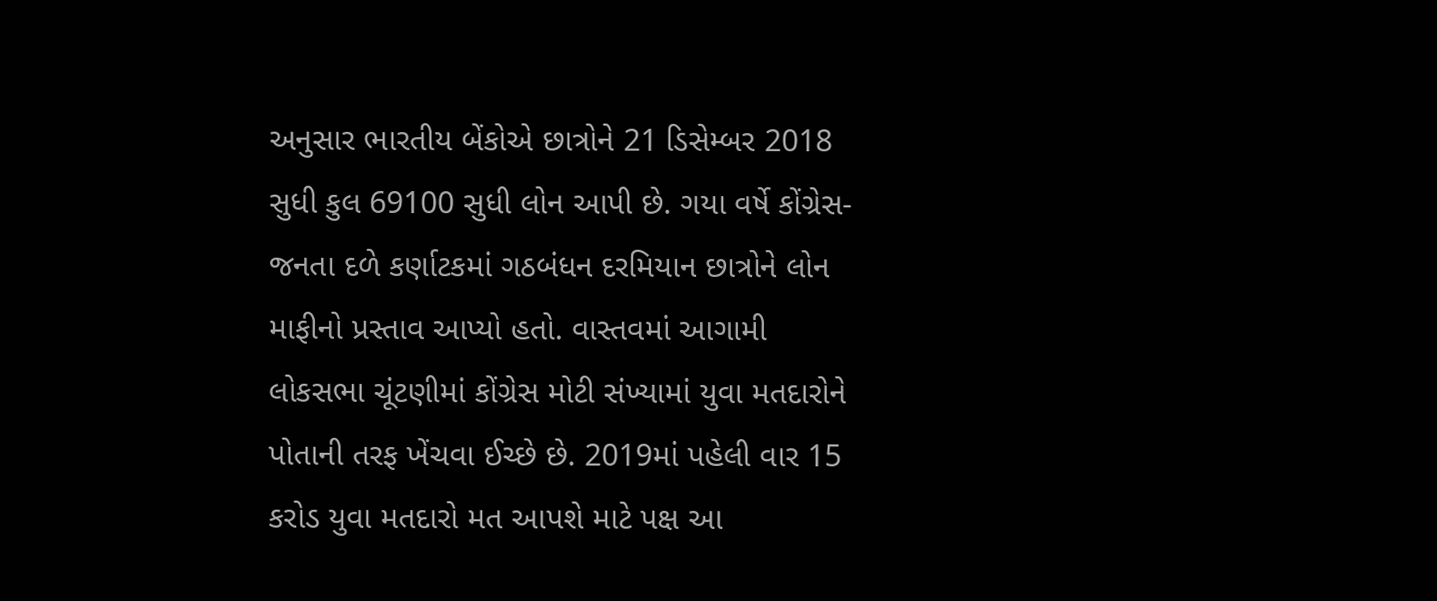અનુસાર ભારતીય બેંકોએ છાત્રોને 21 ડિસેમ્બર 2018 સુધી કુલ 69100 સુધી લોન આપી છે. ગયા વર્ષે કોંગ્રેસ-જનતા દળે કર્ણાટકમાં ગઠબંધન દરમિયાન છાત્રોને લોન માફીનો પ્રસ્તાવ આપ્યો હતો. વાસ્તવમાં આગામી લોકસભા ચૂંટણીમાં કોંગ્રેસ મોટી સંખ્યામાં યુવા મતદારોને પોતાની તરફ ખેંચવા ઈચ્છે છે. 2019માં પહેલી વાર 15 કરોડ યુવા મતદારો મત આપશે માટે પક્ષ આ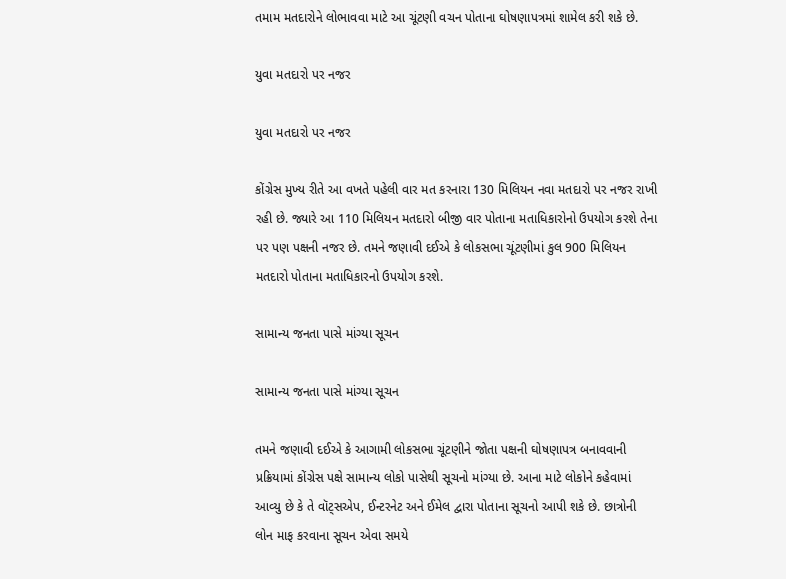તમામ મતદારોને લોભાવવા માટે આ ચૂંટણી વચન પોતાના ઘોષણાપત્રમાં શામેલ કરી શકે છે.

યુવા મતદારો પર નજર

યુવા મતદારો પર નજર

કોંગ્રેસ મુખ્ય રીતે આ વખતે પહેલી વાર મત કરનારા 130 મિલિયન નવા મતદારો પર નજર રાખી રહી છે. જ્યારે આ 110 મિલિયન મતદારો બીજી વાર પોતાના મતાધિકારોનો ઉપયોગ કરશે તેના પર પણ પક્ષની નજર છે. તમને જણાવી દઈએ કે લોકસભા ચૂંટણીમાં કુલ 900 મિલિયન મતદારો પોતાના મતાધિકારનો ઉપયોગ કરશે.

સામાન્ય જનતા પાસે માંગ્યા સૂચન

સામાન્ય જનતા પાસે માંગ્યા સૂચન

તમને જણાવી દઈએ કે આગામી લોકસભા ચૂંટણીને જોતા પક્ષની ઘોષણાપત્ર બનાવવાની પ્રક્રિયામાં કોંગ્રેસ પક્ષે સામાન્ય લોકો પાસેથી સૂચનો માંગ્યા છે. આના માટે લોકોને કહેવામાં આવ્યુ છે કે તે વૉટ્સએપ, ઈન્ટરનેટ અને ઈમેલ દ્વારા પોતાના સૂચનો આપી શકે છે. છાત્રોની લોન માફ કરવાના સૂચન એવા સમયે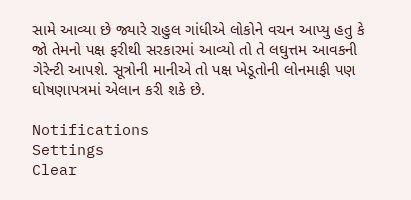સામે આવ્યા છે જ્યારે રાહુલ ગાંધીએ લોકોને વચન આપ્યુ હતુ કે જો તેમનો પક્ષ ફરીથી સરકારમાં આવ્યો તો તે લઘુત્તમ આવકની ગેરેન્ટી આપશે. સૂત્રોની માનીએ તો પક્ષ ખેડૂતોની લોનમાફી પણ ઘોષણાપત્રમાં એલાન કરી શકે છે.

Notifications
Settings
Clear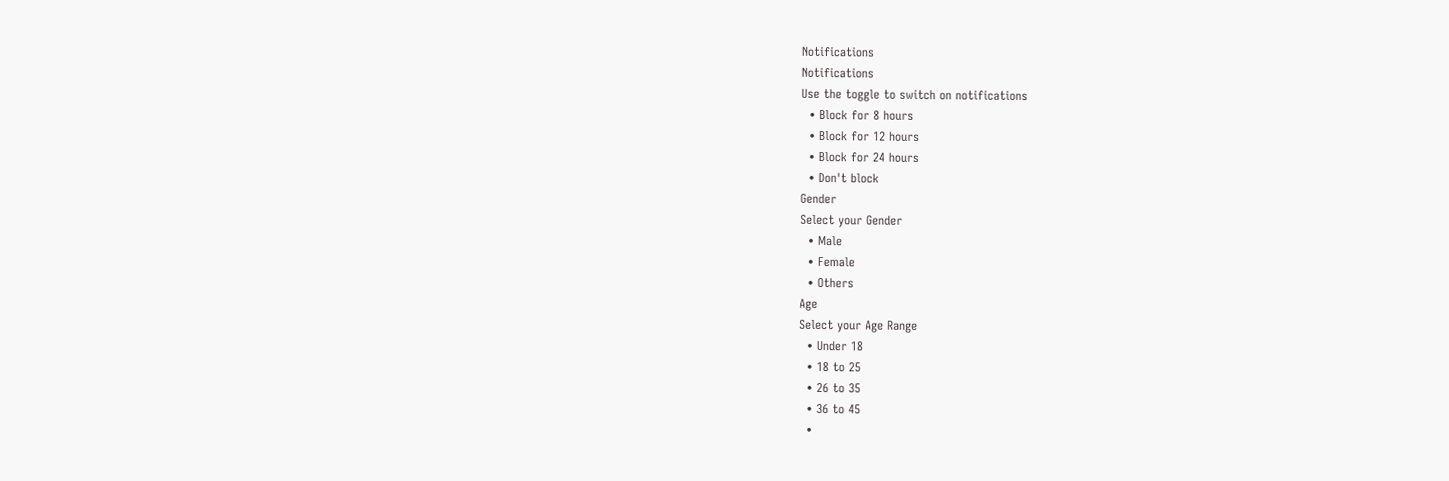Notifications
Notifications
Use the toggle to switch on notifications
  • Block for 8 hours
  • Block for 12 hours
  • Block for 24 hours
  • Don't block
Gender
Select your Gender
  • Male
  • Female
  • Others
Age
Select your Age Range
  • Under 18
  • 18 to 25
  • 26 to 35
  • 36 to 45
  •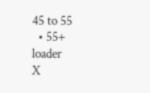45 to 55
  • 55+
loader
X